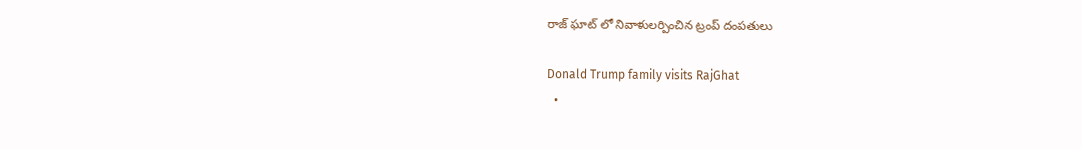రాజ్ ఘాట్ లో నివాళులర్పించిన ట్రంప్ దంపతులు

Donald Trump family visits RajGhat
  •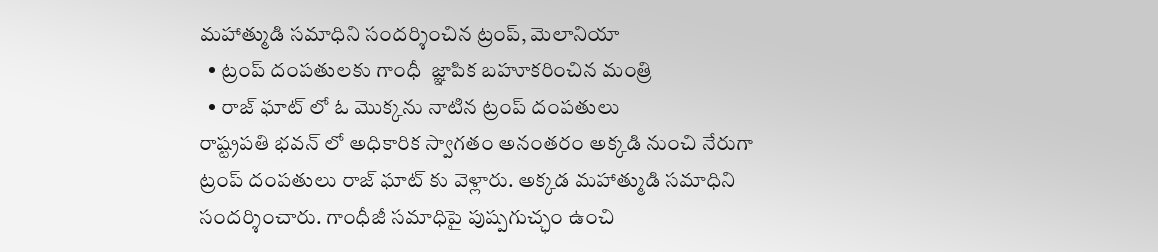మహాత్ముడి సమాధిని సందర్శించిన ట్రంప్, మెలానియా
  • ట్రంప్ దంపతులకు గాంధీ  జ్ఞాపిక బహూకరించిన మంత్రి
  • రాజ్ ఘాట్ లో ఓ మొక్కను నాటిన ట్రంప్ దంపతులు
రాష్ట్రపతి భవన్ లో అధికారిక స్వాగతం అనంతరం అక్కడి నుంచి నేరుగా ట్రంప్ దంపతులు రాజ్ ఘాట్ కు వెళ్లారు. అక్కడ మహాత్ముడి సమాధిని సందర్శించారు. గాంధీజీ సమాధిపై పుష్పగుచ్ఛం ఉంచి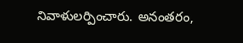నివాళులర్పించారు. అనంతరం,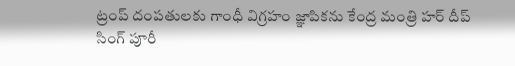ట్రంప్ దంపతులకు గాంధీ విగ్రహం జ్ఞాపికను కేంద్ర మంత్రి హర్ దీప్ సింగ్ పూరీ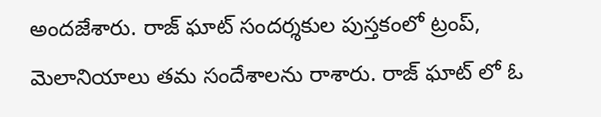అందజేశారు. రాజ్ ఘాట్ సందర్శకుల పుస్తకంలో ట్రంప్, మెలానియాలు తమ సందేశాలను రాశారు. రాజ్ ఘాట్ లో ఓ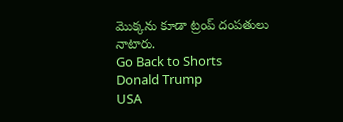మొక్కను కూడా ట్రంప్ దంపతులు నాటారు.
Go Back to Shorts
Donald Trump
USA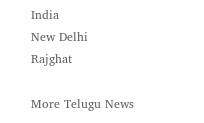India
New Delhi
Rajghat

More Telugu News